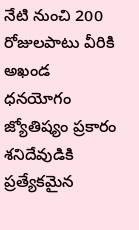నేటి నుంచి 200 రోజులపాటు వీరికి అఖండ ధనయోగం
జ్యోతిష్యం ప్రకారం శనిదేవుడికి ప్రత్యేకమైన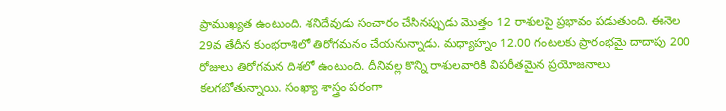ప్రాముఖ్యత ఉంటుంది. శనిదేవుడు సంచారం చేసినప్పుడు మొత్తం 12 రాశులపై ప్రభావం పడుతుంది. ఈనెల 29వ తేదీన కుంభరాశిలో తిరోగమనం చేయనున్నాడు. మధ్యాహ్నం 12.00 గంటలకు ప్రారంభమై దాదాపు 200 రోజులు తిరోగమన దిశలో ఉంటుంది. దీనివల్ల కొన్ని రాశులవారికి విపరీతమైన ప్రయోజనాలు కలగబోతున్నాయి. సంఖ్యా శాస్త్రం పరంగా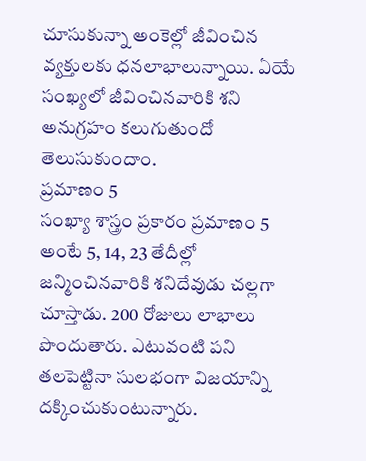చూసుకున్నా అంకెల్లో జీవించిన వ్యక్తులకు ధనలాభాలున్నాయి. ఏయే సంఖ్యలో జీవించినవారికి శని అనుగ్రహం కలుగుతుందో తెలుసుకుందాం.
ప్రమాణం 5
సంఖ్యా శాస్త్రం ప్రకారం ప్రమాణం 5 అంటే 5, 14, 23 తేదీల్లో జన్మించినవారికి శనిదేవుడు చల్లగా చూస్తాడు. 200 రోజులు లాభాలు పొందుతారు. ఎటువంటి పని తలపెట్టినా సులభంగా విజయాన్ని దక్కించుకుంటున్నారు.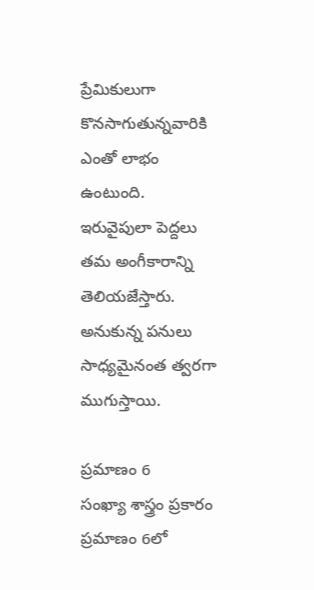ప్రేమికులుగా కొనసాగుతున్నవారికి ఎంతో లాభం ఉంటుంది. ఇరువైపులా పెద్దలు తమ అంగీకారాన్ని తెలియజేస్తారు. అనుకున్న పనులు సాధ్యమైనంత త్వరగా ముగుస్తాయి.

ప్రమాణం 6
సంఖ్యా శాస్త్రం ప్రకారం ప్రమాణం 6లో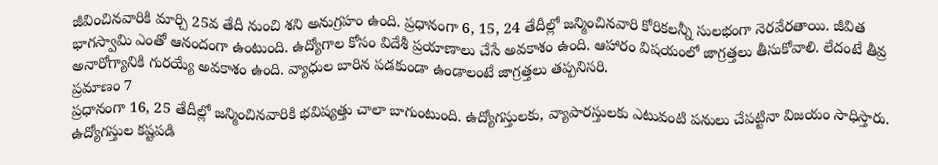జీవించినవారికి మార్చి 25వ తేదీ నుంచి శని అనుగ్రహం ఉంది. ప్రధానంగా 6, 15, 24 తేదీల్లో జన్మించినవారి కోరికలన్నీ సులభంగా నెరవేరతాయి. జీవిత భాగస్వామి ఎంతో ఆనందంగా ఉంటుంది. ఉద్యోగాల కోసం విదేశీ ప్రయాణాలు చేసే అవకాశం ఉంది. ఆహారం విషయంలో జాగ్రత్తలు తీసుకోవాలి. లేదంటే తీవ్ర అనారోగ్యానికి గురయ్యే అవకాశం ఉంది. వ్యాధుల బారిన పడకుండా ఉండాలంటే జాగ్రత్తలు తప్పనిసరి.
ప్రమాణం 7
ప్రధానంగా 16, 25 తేదీల్లో జన్మించినవారికి భవిష్యత్తు చాలా బాగుంటుంది. ఉద్యోగస్తులకు, వ్యాపారస్తులకు ఎటువంటి పనులు చేపట్టినా విజయం సాధిస్తారు. ఉద్యోగస్తుల కష్టపడి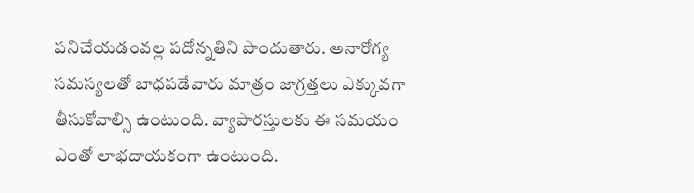పనిచేయడంవల్ల పదోన్నతిని పొందుతారు. అనారోగ్య సమస్యలతో బాధపడేవారు మాత్రం జాగ్రత్తలు ఎక్కువగా తీసుకోవాల్సి ఉంటుంది. వ్యాపారస్తులకు ఈ సమయం ఎంతో లాభదాయకంగా ఉంటుంది.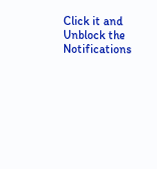Click it and Unblock the Notifications